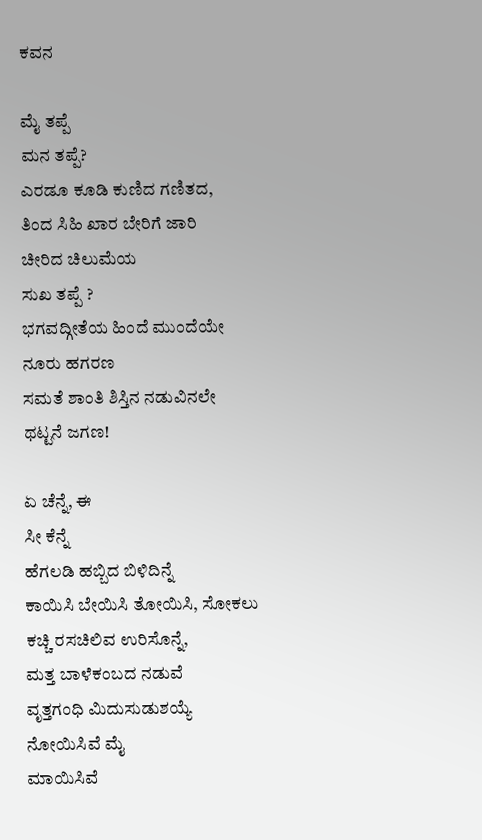ಕವನ

ಮೈ ತಪ್ಪೆ
ಮನ ತಪ್ಪೆ?
ಎರಡೂ ಕೂಡಿ ಕುಣಿದ ಗಣಿತದ,
ತಿಂದ ಸಿಹಿ ಖಾರ ಬೇರಿಗೆ ಜಾರಿ
ಚೀರಿದ ಚಿಲುಮೆಯ
ಸುಖ ತಪ್ಪೆ ?
ಭಗವದ್ಗೀತೆಯ ಹಿಂದೆ ಮುಂದೆಯೇ
ನೂರು ಹಗರಣ
ಸಮತೆ ಶಾಂತಿ ಶಿಸ್ತಿನ ನಡುವಿನಲೇ
ಥಟ್ಟನೆ ಜಗಣ!

ಏ ಚೆನ್ನೆ, ಈ
ಸೀ ಕೆನ್ನೆ
ಹೆಗಲಡಿ ಹಬ್ಬಿದ ಬಿಳಿದಿನ್ನೆ
ಕಾಯಿಸಿ ಬೇಯಿಸಿ ತೋಯಿಸಿ, ಸೋಕಲು
ಕಚ್ಚಿ ರಸಚಿಲಿವ ಉರಿಸೊನ್ನೆ,
ಮತ್ತ ಬಾಳೆಕಂಬದ ನಡುವೆ
ವೃತ್ತಗಂಧಿ ಮಿದುಸುಡುಶಯ್ಯೆ
ನೋಯಿಸಿವೆ ಮೈ
ಮಾಯಿಸಿವೆ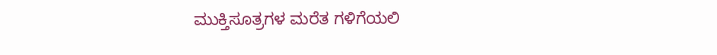ಮುಕ್ತಿಸೂತ್ರಗಳ ಮರೆತ ಗಳಿಗೆಯಲಿ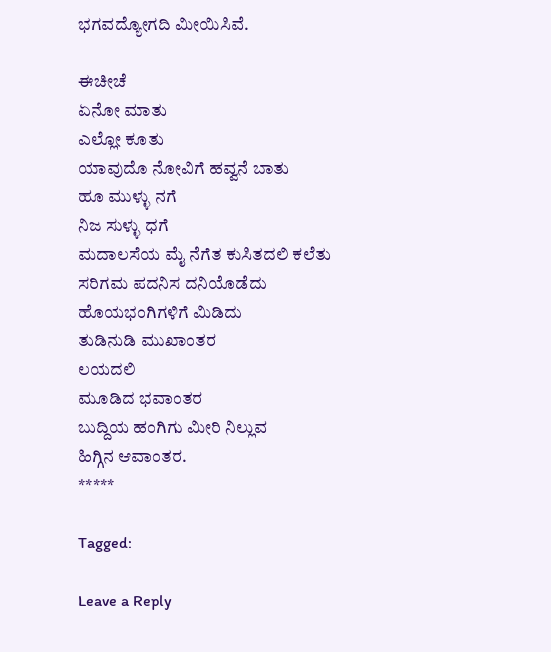ಭಗವದ್ಯೋಗದಿ ಮೀಯಿಸಿವೆ.

ಈಚೀಚೆ
ಏನೋ ಮಾತು
ಎಲ್ಲೋ ಕೂತು
ಯಾವುದೊ ನೋವಿಗೆ ಹವ್ವನೆ ಬಾತು
ಹೂ ಮುಳ್ಳು ನಗೆ
ನಿಜ ಸುಳ್ಳು ಧಗೆ
ಮದಾಲಸೆಯ ಮೈ ನೆಗೆತ ಕುಸಿತದಲಿ ಕಲೆತು
ಸರಿಗಮ ಪದನಿಸ ದನಿಯೊಡೆದು
ಹೊಯಭಂಗಿಗಳಿಗೆ ಮಿಡಿದು
ತುಡಿನುಡಿ ಮುಖಾಂತರ
ಲಯದಲಿ
ಮೂಡಿದ ಭವಾಂತರ
ಬುದ್ದಿಯ ಹಂಗಿಗು ಮೀರಿ ನಿಲ್ಲುವ
ಹಿಗ್ಗಿನ ಆವಾಂತರ.
*****

Tagged:

Leave a Reply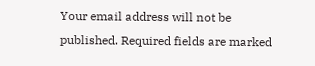Your email address will not be published. Required fields are marked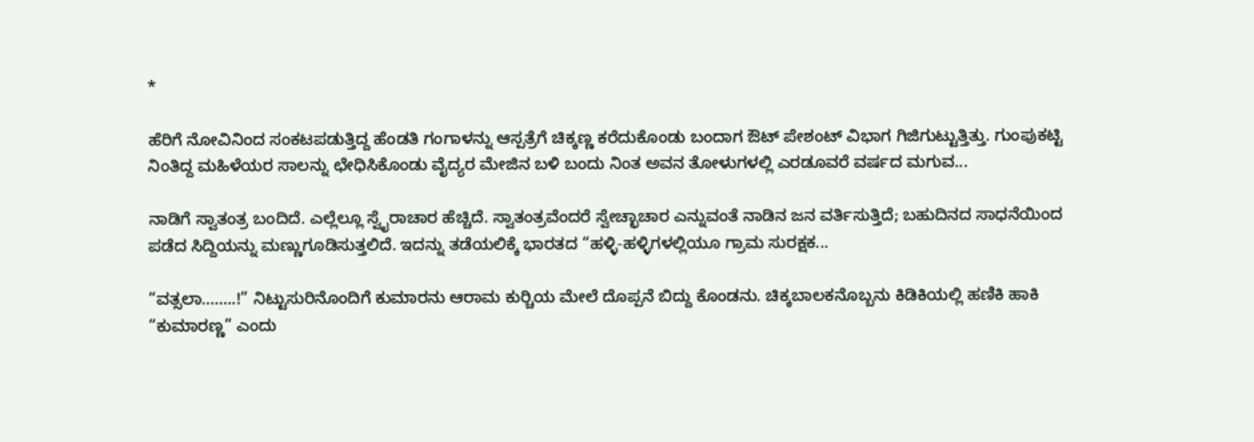*

ಹೆರಿಗೆ ನೋವಿನಿಂದ ಸಂಕಟಪಡುತ್ತಿದ್ದ ಹೆಂಡತಿ ಗಂಗಾಳನ್ನು ಆಸ್ಪತ್ರೆಗೆ ಚಿಕ್ಕಣ್ಣ ಕರೆದುಕೊಂಡು ಬಂದಾಗ ಔಟ್ ಪೇಶಂಟ್ ವಿಭಾಗ ಗಿಜಿಗುಟ್ಟುತ್ತಿತ್ತು. ಗುಂಪುಕಟ್ಟಿ ನಿಂತಿದ್ದ ಮಹಿಳೆಯರ ಸಾಲನ್ನು ಛೇಧಿಸಿಕೊಂಡು ವೈದ್ಯರ ಮೇಜಿನ ಬಳಿ ಬಂದು ನಿಂತ ಅವನ ತೋಳುಗಳಲ್ಲಿ ಎರಡೂವರೆ ವರ್ಷದ ಮಗುವ...

ನಾಡಿಗೆ ಸ್ವಾತಂತ್ರ ಬಂದಿದೆ. ಎಲ್ಲೆಲ್ಲೂ ಸ್ವೈರಾಚಾರ ಹೆಚ್ಚಿದೆ. ಸ್ವಾತಂತ್ರವೆಂದರೆ ಸ್ವೇಚ್ಛಾಚಾರ ಎನ್ನುವಂತೆ ನಾಡಿನ ಜನ ವರ್ತಿಸುತ್ತಿದೆ; ಬಹುದಿನದ ಸಾಧನೆಯಿಂದ ಪಡೆದ ಸಿದ್ದಿಯನ್ನು ಮಣ್ಣುಗೂಡಿಸುತ್ತಲಿದೆ. ಇದನ್ನು ತಡೆಯಲಿಕ್ಕೆ ಭಾರತದ “ಹಳ್ಳಿ-ಹಳ್ಳಿಗಳಲ್ಲಿಯೂ ಗ್ರಾಮ ಸುರಕ್ಷಕ...

“ವತ್ಸಲಾ……..!” ನಿಟ್ಟುಸುರಿನೊಂದಿಗೆ ಕುಮಾರನು ಆರಾಮ ಕುರ್‍ಚಿಯ ಮೇಲೆ ದೊಪ್ಪನೆ ಬಿದ್ದು ಕೊಂಡನು. ಚಿಕ್ಕಬಾಲಕನೊಬ್ಬನು ಕಿಡಿಕಿಯಲ್ಲಿ ಹಣಿಕಿ ಹಾಕಿ “ಕುಮಾರಣ್ಣ” ಎಂದು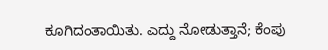ಕೂಗಿದಂತಾಯಿತು. ಎದ್ದು ನೋಡುತ್ತಾನೆ; ಕೆಂಪು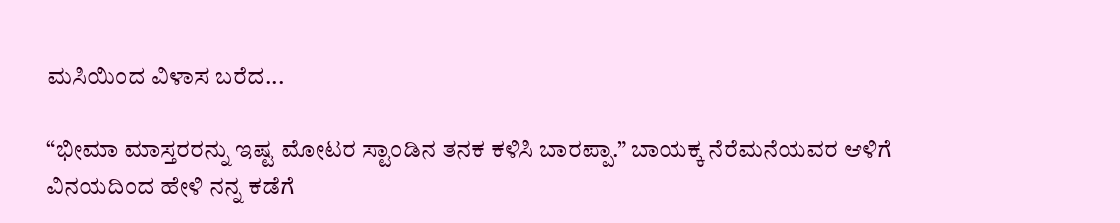ಮಸಿಯಿಂದ ವಿಳಾಸ ಬರೆದ...

“ಭೀಮಾ ಮಾಸ್ತರರನ್ನು ಇಷ್ಟ ಮೋಟರ ಸ್ಟಾಂಡಿನ ತನಕ ಕಳಿಸಿ ಬಾರಪ್ಪಾ.” ಬಾಯಕ್ಕ ನೆರೆಮನೆಯವರ ಆಳಿಗೆ ವಿನಯದಿಂದ ಹೇಳಿ ನನ್ನ ಕಡೆಗೆ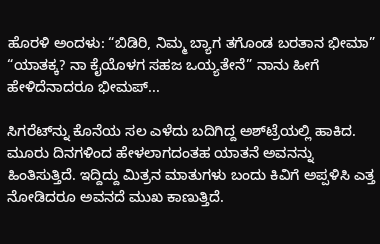ಹೊರಳಿ ಅಂದಳು: “ಬಿಡಿರಿ, ನಿಮ್ಮ ಬ್ಯಾಗ ತಗೊಂಡ ಬರತಾನ ಭೀಮಾ” “ಯಾತಕ್ಕ? ನಾ ಕೈಯೊಳಗ ಸಹಜ ಒಯ್ಯತೇನೆ” ನಾನು ಹೀಗೆ ಹೇಳಿದೆನಾದರೂ ಭೀಮಪ್...

ಸಿಗರೆಟ್‌ನ್ನು ಕೊನೆಯ ಸಲ ಎಳೆದು ಬದಿಗಿದ್ದ ಅಶ್‌ಟ್ರೆಯಲ್ಲಿ ಹಾಕಿದ. ಮೂರು ದಿನಗಳಿಂದ ಹೇಳಲಾಗದಂತಹ ಯಾತನೆ ಅವನನ್ನು ಹಿಂತಿಸುತ್ತಿದೆ. ಇದ್ದಿದ್ದು ಮಿತ್ರನ ಮಾತುಗಳು ಬಂದು ಕಿವಿಗೆ ಅಪ್ಪಳಿಸಿ ಎತ್ತ ನೋಡಿದರೂ ಅವನದೆ ಮುಖ ಕಾಣುತ್ತಿದೆ.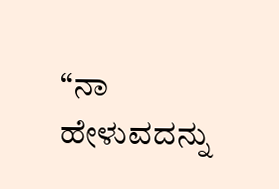“ನಾ ಹೇಳುವದನ್ನು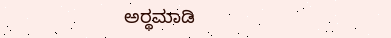ಅರ್‍ಥಮಾಡಿ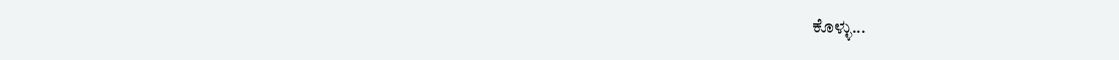ಕೊಳ್ಳು...